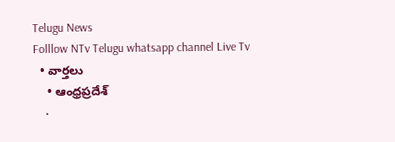Telugu News
Folllow NTv Telugu whatsapp channel Live Tv
  • వార్తలు
    • ఆంధ్రప్రదేశ్
    •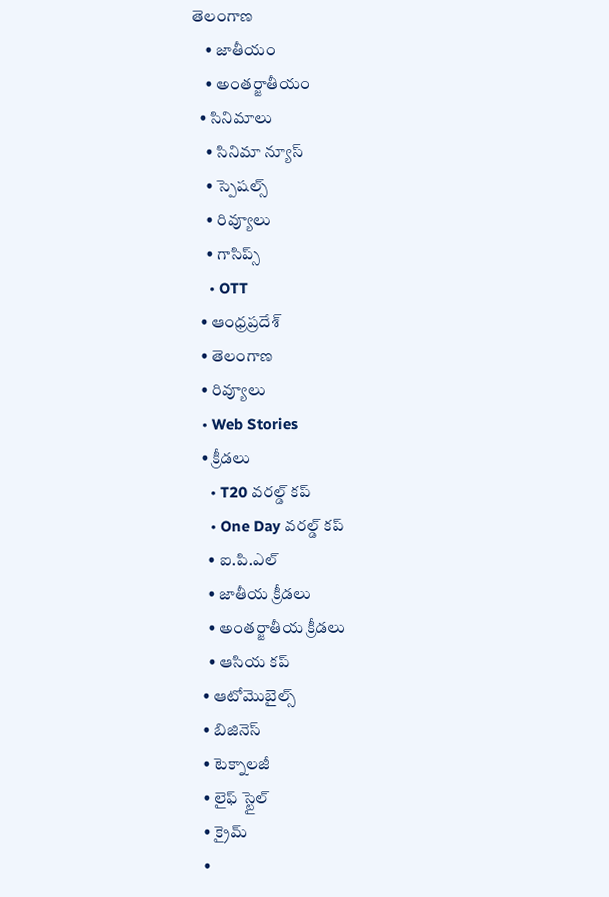తెలంగాణ
    • జాతీయం
    • అంతర్జాతీయం
  • సినిమాలు
    • సినిమా న్యూస్
    • స్పెషల్స్
    • రివ్యూలు
    • గాసిప్స్
    • OTT
  • ఆంధ్రప్రదేశ్
  • తెలంగాణ
  • రివ్యూలు
  • Web Stories
  • క్రీడలు
    • T20 వరల్డ్ కప్
    • One Day వరల్డ్ కప్
    • ఐ.పి.ఎల్
    • జాతీయ క్రీడలు
    • అంతర్జాతీయ క్రీడలు
    • ఆసియ కప్
  • ఆటోమొబైల్స్
  • బిజినెస్‌
  • టెక్నాలజీ
  • లైఫ్ స్టైల్
  • క్రైమ్
  •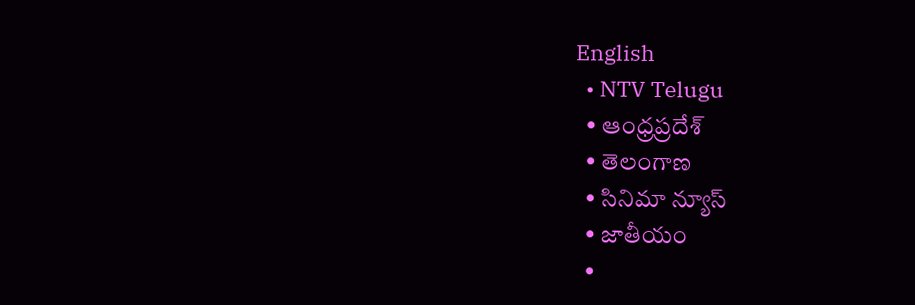English
  • NTV Telugu
  • ఆంధ్రప్రదేశ్
  • తెలంగాణ
  • సినిమా న్యూస్
  • జాతీయం
  •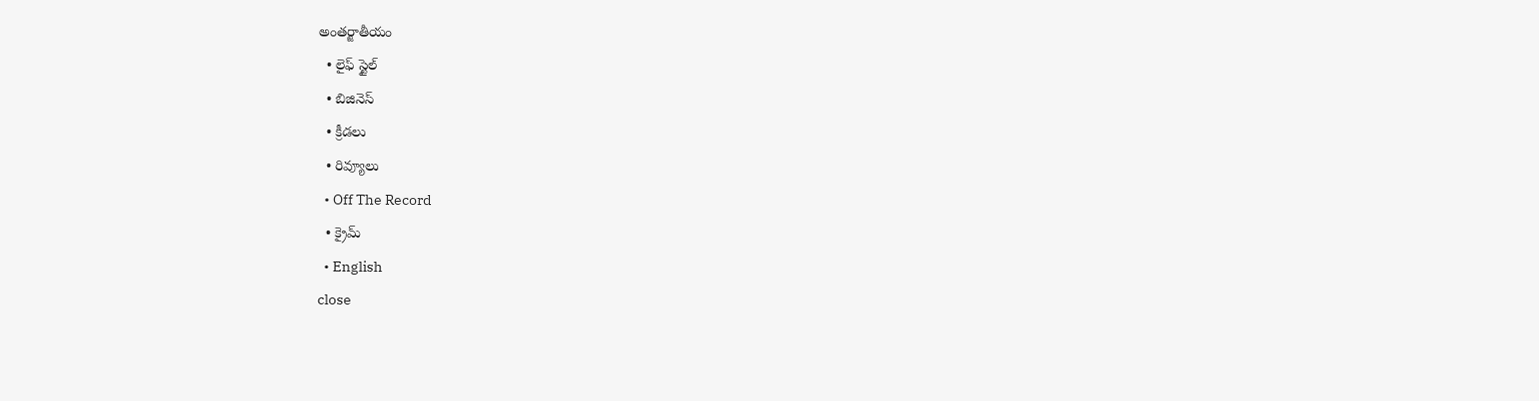అంతర్జాతీయం
  • లైఫ్ స్టైల్
  • బిజినెస్‌
  • క్రీడలు
  • రివ్యూలు
  • Off The Record
  • క్రైమ్
  • English
close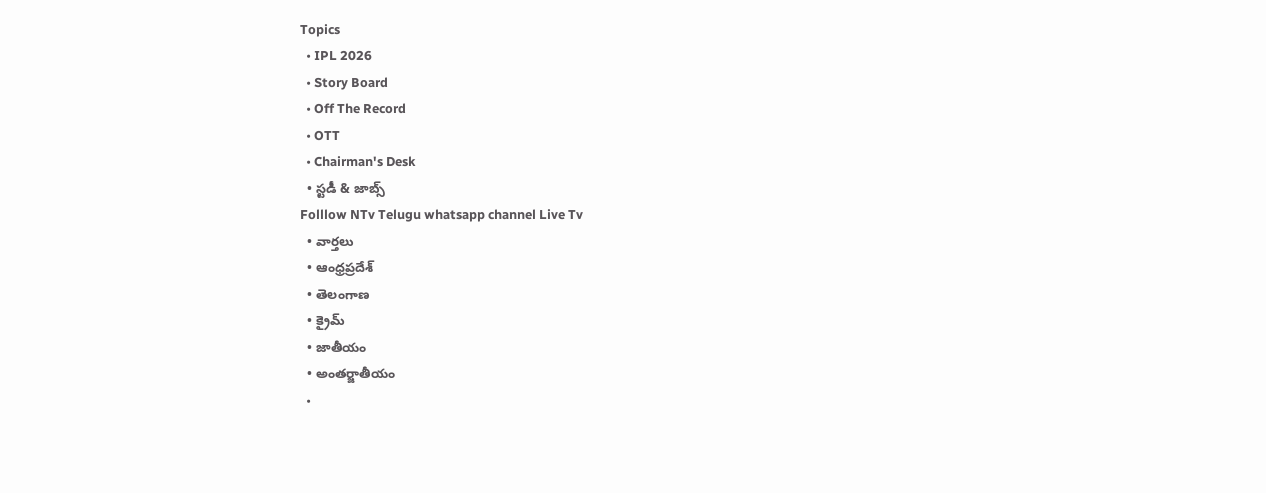Topics
  • IPL 2026
  • Story Board
  • Off The Record
  • OTT
  • Chairman's Desk
  • స్టడీ & జాబ్స్
Folllow NTv Telugu whatsapp channel Live Tv
  • వార్తలు
  • ఆంధ్రప్రదేశ్
  • తెలంగాణ
  • క్రైమ్
  • జాతీయం
  • అంతర్జాతీయం
  •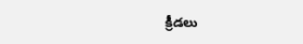క్రీడలు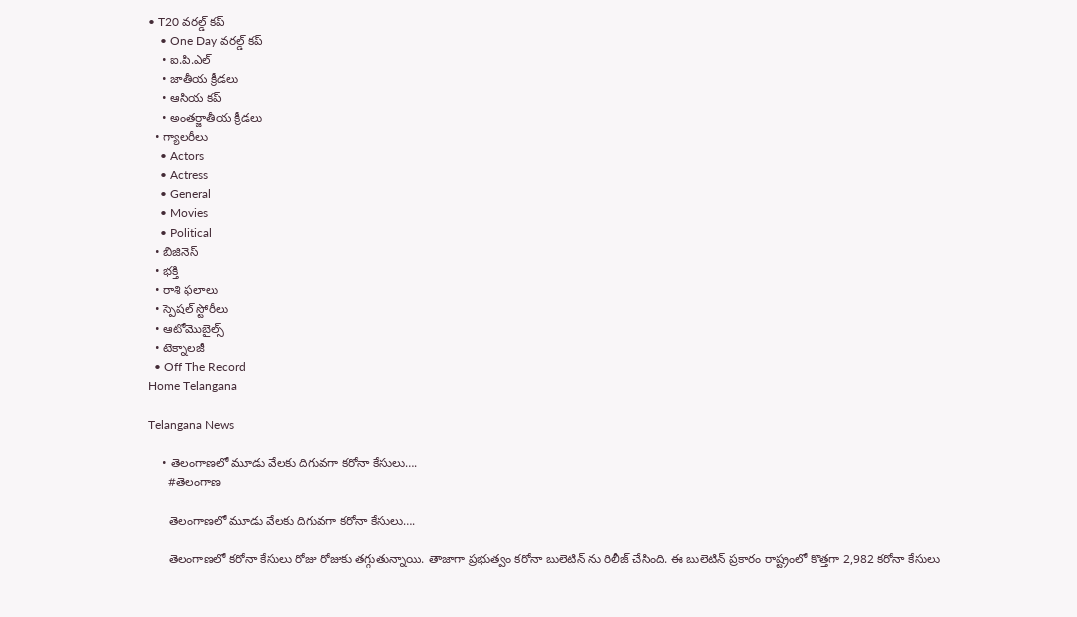• T20 వరల్డ్ కప్
    • One Day వరల్డ్ కప్
    • ఐ.పి.ఎల్
    • జాతీయ క్రీడలు
    • ఆసియ కప్
    • అంతర్జాతీయ క్రీడలు
  • గ్యాలరీలు
    • Actors
    • Actress
    • General
    • Movies
    • Political
  • బిజినెస్‌
  • భక్తి
  • రాశి ఫలాలు
  • స్పెషల్‌ స్టోరీలు
  • ఆటోమొబైల్స్
  • టెక్నాలజీ
  • Off The Record
Home Telangana

Telangana News

    • తెలంగాణలో మూడు వేలకు దిగువగా కరోనా కేసులు….
      #తెలంగాణ

      తెలంగాణలో మూడు వేలకు దిగువగా కరోనా కేసులు….

      తెలంగాణలో కరోనా కేసులు రోజు రోజుకు తగ్గుతున్నాయి. తాజాగా ప్రభుత్వం కరోనా బులెటిన్ ను రిలీజ్ చేసింది. ఈ బులెటిన్ ప్రకారం రాష్ట్రంలో కొత్తగా 2,982 కరోనా కేసులు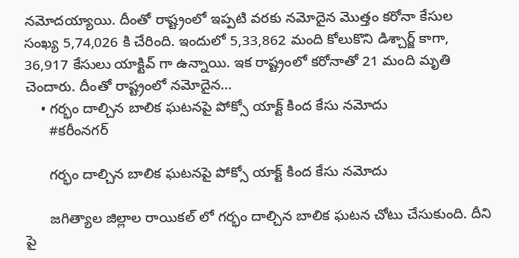నమోదయ్యాయి. దీంతో రాష్ట్రంలో ఇప్పటి వరకు నమోదైన మొత్తం కరోనా కేసుల సంఖ్య 5,74,026 కి చేరింది. ఇందులో 5,33,862 మంది కోలుకొని డిశ్చార్జ్ కాగా, 36,917 కేసులు యాక్టివ్ గా ఉన్నాయి. ఇక రాష్ట్రంలో కరోనాతో 21 మంది మృతి చెందారు. దీంతో రాష్ట్రంలో నమోదైన…
    • గర్భం దాల్చిన బాలిక ఘటనపై పోక్సో యాక్ట్ కింద కేసు నమోదు
      #కరీంనగర్

      గర్భం దాల్చిన బాలిక ఘటనపై పోక్సో యాక్ట్ కింద కేసు నమోదు

      జగిత్యాల జిల్లాల రాయికల్ లో గర్భం దాల్చిన బాలిక ఘటన చోటు చేసుకుంది. దీని పై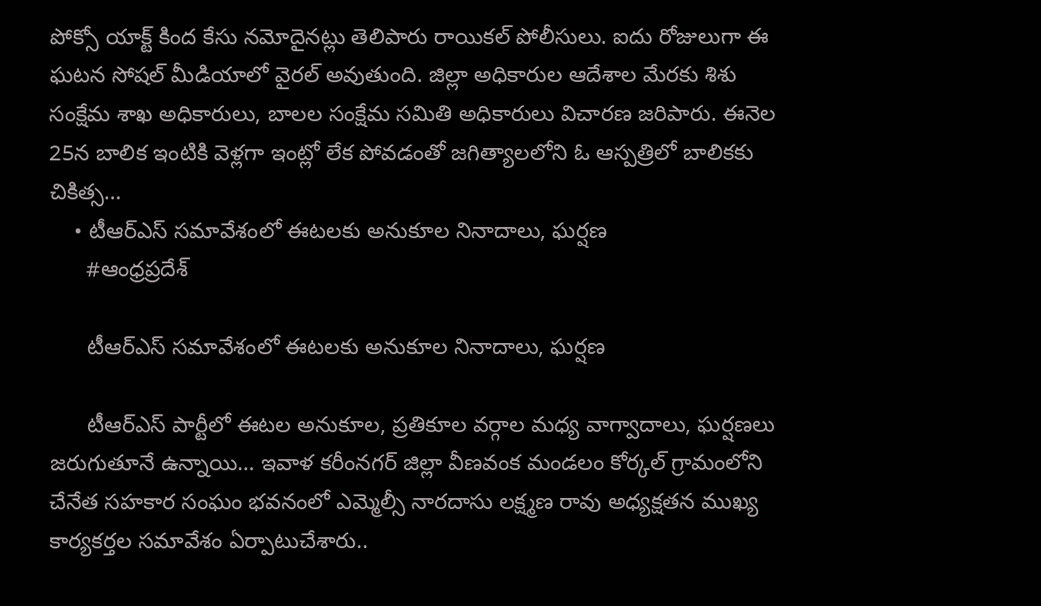పోక్సో యాక్ట్ కింద కేసు నమోదైనట్లు తెలిపారు రాయికల్ పోలీసులు. ఐదు రోజులుగా ఈ ఘటన సోషల్ మీడియాలో వైరల్ అవుతుంది. జిల్లా అధికారుల ఆదేశాల మేరకు శిశు సంక్షేమ శాఖ అధికారులు, బాలల సంక్షేమ సమితి అధికారులు విచారణ జరిపారు. ఈనెల 25న బాలిక ఇంటికి వెళ్లగా ఇంట్లో లేక పోవడంతో జగిత్యాలలోని ఓ ఆస్పత్రిలో బాలికకు చికిత్స…
    • టీఆర్ఎస్ స‌మావేశంలో ఈట‌ల‌కు అనుకూల‌ నినాదాలు, ఘ‌ర్ష‌ణ‌
      #ఆంధ్రప్రదేశ్

      టీఆర్ఎస్ స‌మావేశంలో ఈట‌ల‌కు అనుకూల‌ నినాదాలు, ఘ‌ర్ష‌ణ‌

      టీఆర్ఎస్ పార్టీలో ఈట‌ల అనుకూల‌, ప్ర‌తికూల వ‌ర్గాల మ‌ధ్య వాగ్వాదాలు, ఘ‌ర్ష‌ణ‌లు జ‌రుగుతూనే ఉన్నాయి… ఇవాళ క‌రీంనగర్ జిల్లా వీణవంక మండలం కోర్కల్ గ్రామంలోని చేనేత సహకార సంఘం భవనంలో ఎమ్మెల్సీ నారదాసు లక్ష్మణ రావు అధ్యక్షతన ముఖ్య కార్యకర్తల సమావేశం ఏర్పాటుచేశారు..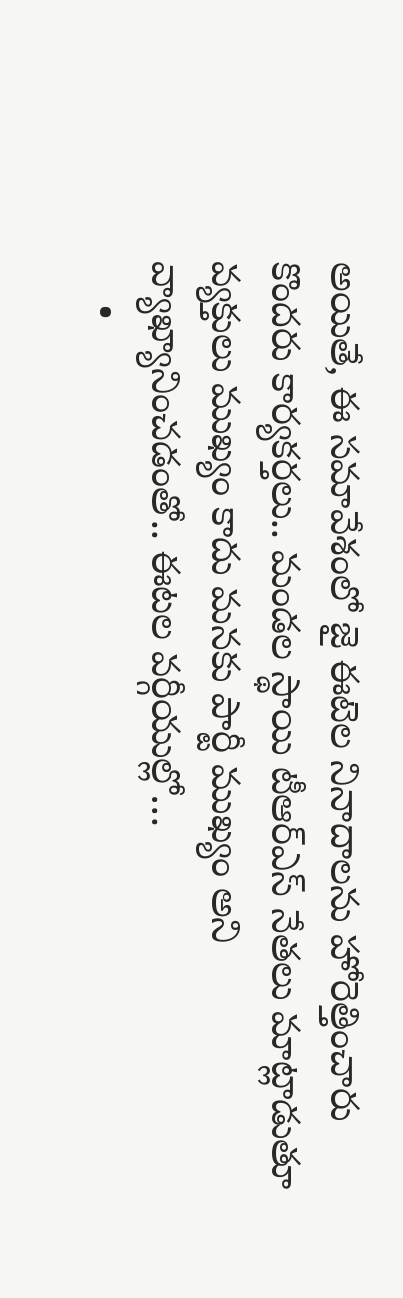అయితే, ఈ స‌మావేశంలో జై ఈటెల నినాదాల‌ను హోరెత్తించారు కొంద‌రు కార్య‌క‌ర్త‌లు.. మండల స్థాయి టీఆర్‌ఎస్ నేత‌లు మాట్లాడుతూ వ్యక్తులు ముఖ్యం కాదు మనకు పార్టీ ముఖ్యం అని వ్యాఖ్యానించ‌డంతో.. ఈటల వర్గీయుల్లో…
    •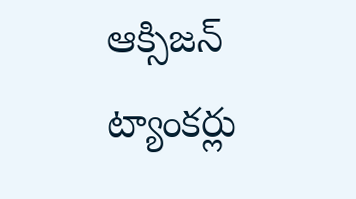ఆక్సిజన్ ట్యాంకర్లు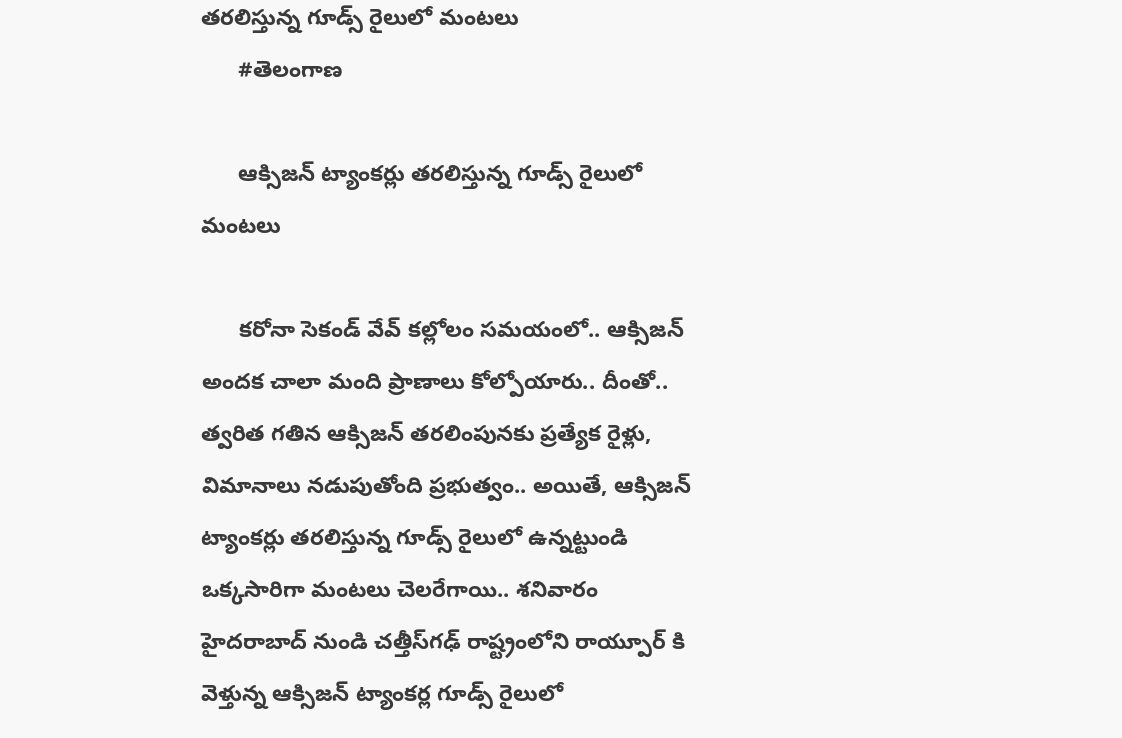తరలిస్తున్న గూడ్స్‌ రైలులో మంటలు
      #తెలంగాణ

      ఆక్సిజన్ ట్యాంకర్లు తరలిస్తున్న గూడ్స్‌ రైలులో మంటలు

      క‌రోనా సెకండ్ వేవ్ క‌ల్లోలం స‌మ‌యంలో.. ఆక్సిజ‌న్ అంద‌క చాలా మంది ప్రాణాలు కోల్పోయారు.. దీంతో.. త్వ‌రిత గ‌తిన ఆక్సిజ‌న్ త‌ర‌లింపున‌కు ప్ర‌త్యేక రైళ్లు, విమానాలు న‌డుపుతోంది ప్ర‌భుత్వం.. అయితే, ఆక్సిజన్ ట్యాంకర్లు తరలిస్తున్న గూడ్స్ రైలులో ఉన్న‌ట్టుండి ఒక్క‌సారిగా మంట‌లు చెల‌రేగాయి.. శనివారం హైదరాబాద్ నుండి చత్తీస్‌గ‌ఢ్ రాష్ట్రంలోని రాయ్పూర్ కి వెళ్తున్న ఆక్సిజన్ ట్యాంకర్ల గూడ్స్ రైలులో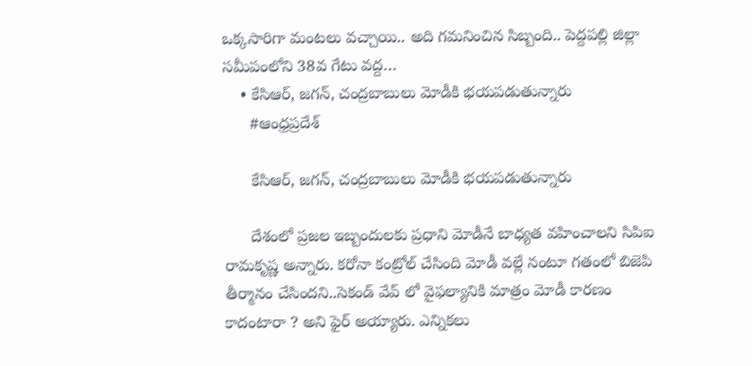ఒక్కసారిగా మంటలు వచ్చాయి.. అది గ‌మ‌నించిన సిబ్బంది.. పెద్దపల్లి జిల్లా సమీపంలోని 38వ గేటు వద్ద…
    • కేసిఆర్, జగన్, చంద్రబాబులు మోడీకి భయపడుతున్నారు
      #ఆంధ్రప్రదేశ్

      కేసిఆర్, జగన్, చంద్రబాబులు మోడీకి భయపడుతున్నారు

      దేశంలో ప్రజల ఇబ్బందులకు ప్రధాని మోడీనే బాధ్యత వహించాలని సిపిఐ రామకృష్ణ అన్నారు. కరోనా కంట్రోల్ చేసింది మోడీ‌ వల్లే నంటూ గతంలో బిజెపి తీర్మానం చేసిందని..సెకండ్ వేవ్ లో‌ వైఫల్యానికి మాత్రం మోడీ కారణం కాదంటారా ? అని ఫైర్ అయ్యారు. ఎన్నికలు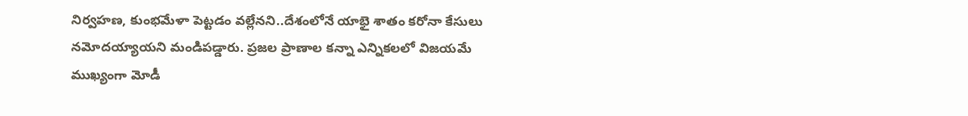నిర్వహణ, కుంభమేళా పెట్టడం‌ వల్లేనని..దేశంలోనే యాభై శాతం కరోనా కేసులు నమోదయ్యాయని మండిపడ్డారు. ప్రజల ప్రాణాల కన్నా ఎన్నికలలో విజయమే ముఖ్యంగా మోడీ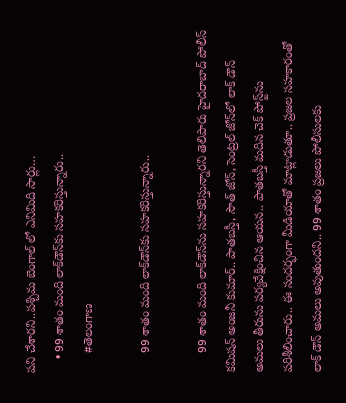పని చేశారని..పశ్చిమ బెంగాల్ లో ఎనిమిది సార్లు…
    • 99 శాతం మంది లాక్‌డౌన్‌కు స‌హ‌క‌రిస్తున్నారు..
      #తెలంగాణ

      99 శాతం మంది లాక్‌డౌన్‌కు స‌హ‌క‌రిస్తున్నారు..

      99 శాతం మంది లాక్‌డౌన్‌ను స‌హ‌క‌రిస్తున్నార‌ని తెలిపారు హైద‌రాబాద్ పోలీస్ క‌మిష‌న్ అంజ‌నీ కుమార్.. పాతబస్తీ, సౌత్‌ జోన్, సెంట్రల్ జోన్‌లో లాక్ డౌన్ అమలు తీరును పర్యవేక్షించిన ఆయ‌న‌.. పాతబస్తీ మదిన చెక్ పోస్ట్‌ను ప‌రిశీలించారు.. ఈ సంద‌ర్భంగా మీడియాతో మాట్లాడుతూ.. ప్రజల సహకారంతో లాక్ డౌన్ అమలు అవుతుంద‌ని.. 99 శాతం ప్రజలు పోలీసులకు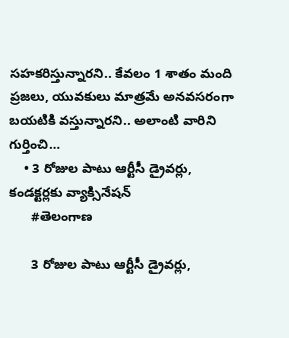సహకరిస్తున్నార‌ని.. కేవలం 1 శాతం మంది ప్రజలు, యువకులు మాత్రమే అనవసరంగా బయటికి వ‌స్తున్నార‌ని.. అలాంటి వారిని గుర్తించి…
    • 3 రోజుల పాటు ఆర్టీసీ డ్రైవర్లు, కండక్టర్లకు వ్యాక్సినేషన్
      #తెలంగాణ

      3 రోజుల పాటు ఆర్టీసీ డ్రైవర్లు,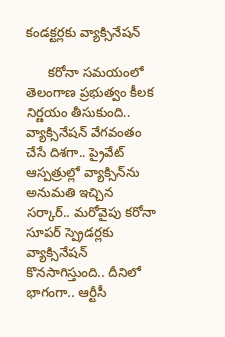కండక్టర్లకు వ్యాక్సినేషన్

      క‌రోనా స‌మ‌యంలో తెలంగాణ ప్ర‌భుత్వం కీల‌క నిర్ణ‌యం తీసుకుంది.. వ్యాక్సినేష‌న్ వేగ‌వంతం చేసే దిశ‌గా.. ప్రైవేట్ ఆస్ప‌త్రుల్లో వ్యాక్సిన్‌ను అనుమ‌తి ఇచ్చిన స‌ర్కార్‌.. మ‌రోవైపు క‌రోనా సూపర్ స్ప్రెడర్లకు వ్యాక్సినేషన్ కొన‌సాగిస్తుంది.. దీనిలో భాగంగా.. ఆర్టీసీ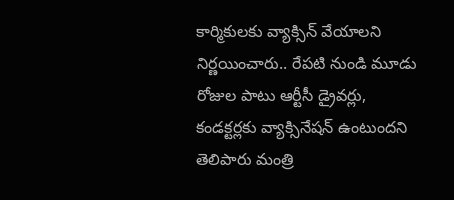కార్మికుల‌కు వ్యాక్సిన్ వేయాల‌ని నిర్ణ‌యించారు.. రేపటి నుండి మూడు రోజుల పాటు ఆర్టీసీ డ్రైవర్లు, కండక్టర్లకు వ్యాక్సినేషన్ ఉంటుంద‌ని తెలిపారు మంత్రి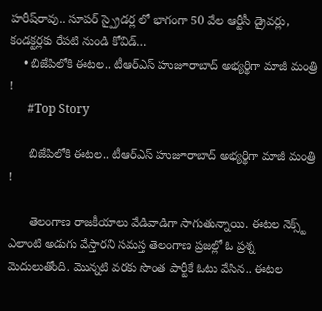హ‌రీష్‌రావు.. సూపర్ స్ప్రైడర్ల లో భాగంగా 50 వేల ఆర్టీసీ డ్రైవర్లు, కండక్టర్లకు రేపటి నుండి కోవిడ్…
    • బిజేపిలోకి ఈటల.. టీఆర్ఎస్ హుజూరాబాద్ అభ్యర్థిగా మాజీ మంత్రి !
      #Top Story

      బిజేపిలోకి ఈటల.. టీఆర్ఎస్ హుజూరాబాద్ అభ్యర్థిగా మాజీ మంత్రి !

      తెలంగాణ రాజకీయాలు వేడివాడిగా సాగుతున్నాయి. ఈటల నెక్స్ట్ ఎలాంటి అడుగు వేస్తారని సమస్త తెలంగాణ ప్రజల్లో ఓ ప్రశ్న మెదులుతోంది. మొన్నటి వరకు సొంత పార్టీకే ఓటు వేసిన.. ఈటల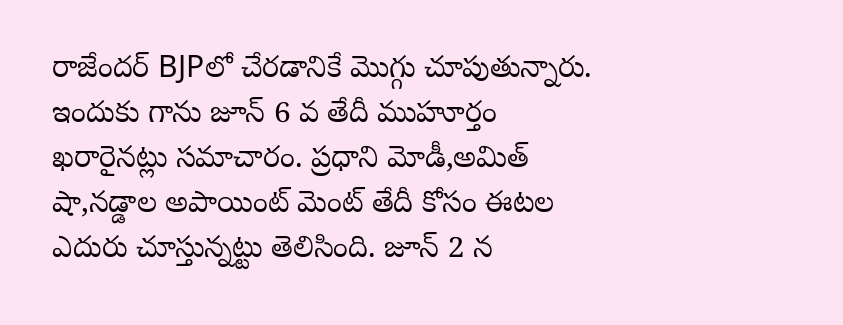రాజేందర్ BJPలో చేరడానికే మొగ్గు చూపుతున్నారు. ఇందుకు గాను జూన్ 6 వ తేదీ ముహూర్తం ఖరారైనట్లు సమాచారం. ప్రధాని మోడీ,అమిత్ షా,నడ్డాల అపాయింట్ మెంట్ తేదీ కోసం ఈటల ఎదురు చూస్తున్నట్టు తెలిసింది. జూన్ 2 న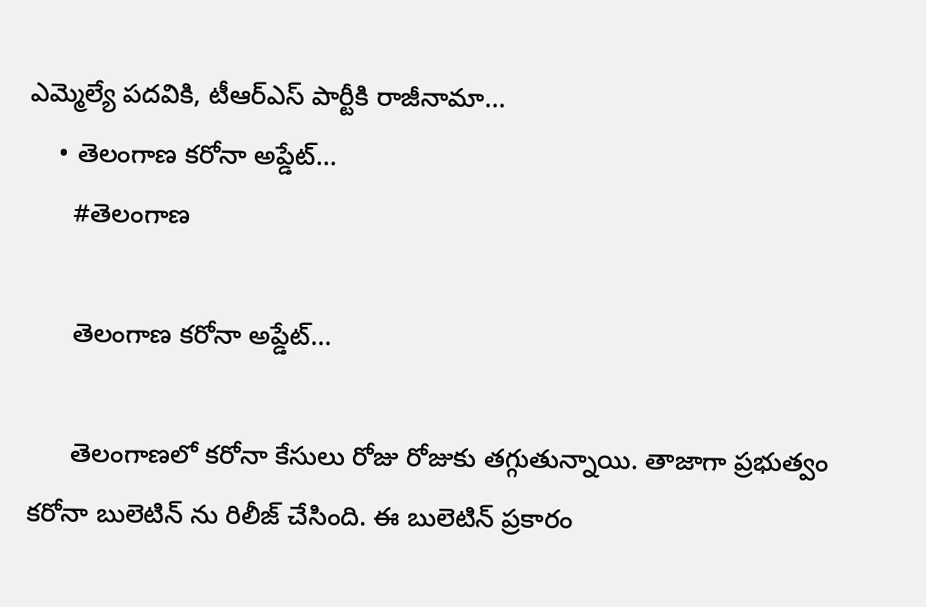ఎమ్మెల్యే పదవికి, టీఆర్ఎస్ పార్టీకి రాజీనామా…
    • తెలంగాణ కరోనా అప్డేట్…
      #తెలంగాణ

      తెలంగాణ కరోనా అప్డేట్…

      తెలంగాణలో కరోనా కేసులు రోజు రోజుకు తగ్గుతున్నాయి. తాజాగా ప్రభుత్వం కరోనా బులెటిన్ ను రిలీజ్ చేసింది. ఈ బులెటిన్ ప్రకారం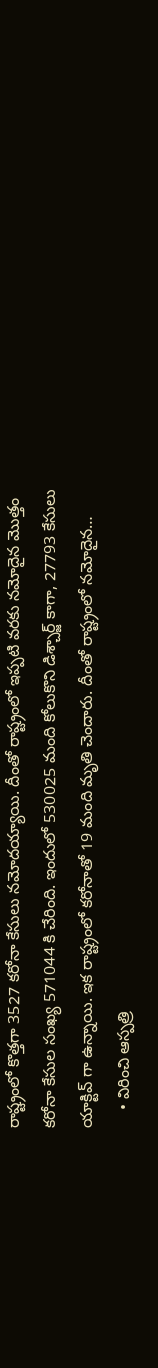రాష్ట్రంలో కొత్తగా 3527 కరోనా కేసులు నమోదయ్యాయి. దీంతో రాష్ట్రంలో ఇప్పటి వరకు నమోదైన మొత్తం కరోనా కేసుల సంఖ్య 571044 కి చేరింది. ఇందులో 530025 మంది కోలుకొని డిశ్చార్జ్ కాగా, 27793 కేసులు యాక్టివ్ గా ఉన్నాయి. ఇక రాష్ట్రంలో కరోనాతో 19 మంది మృతి చెందారు. దీంతో రాష్ట్రంలో నమోదైన…
    • విరించి ఆస్పత్రి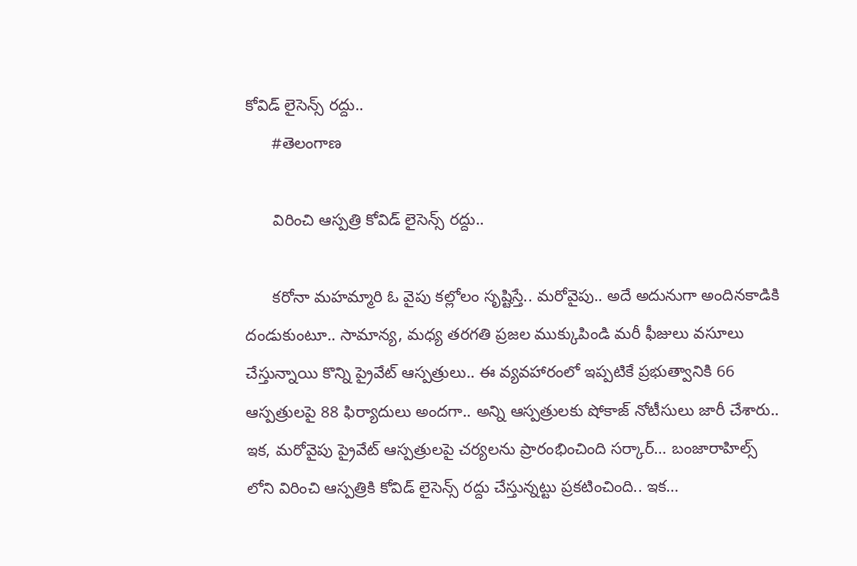కోవిడ్ లైసెన్స్ రద్దు..
      #తెలంగాణ

      విరించి ఆస్పత్రి కోవిడ్ లైసెన్స్ రద్దు..

      క‌రోనా మ‌హ‌మ్మారి ఓ వైపు క‌ల్లోలం సృష్టిస్తే.. మ‌రోవైపు.. అదే అదునుగా అందిన‌కాడికి దండుకుంటూ.. సామాన్య‌, మ‌ధ్య త‌ర‌గ‌తి ప్ర‌జ‌ల ముక్కుపిండి మ‌రీ ఫీజులు వ‌సూలు చేస్తున్నాయి కొన్ని ప్రైవేట్ ఆస్ప‌త్రులు.. ఈ వ్య‌వ‌హారంలో ఇప్ప‌టికే ప్ర‌భుత్వానికి 66 ఆస్ప‌త్రుల‌పై 88 ఫిర్యాదులు అంద‌గా.. అన్ని ఆస్ప‌త్రుల‌కు షోకాజ్ నోటీసులు జారీ చేశారు.. ఇక‌, మ‌రోవైపు ప్రైవేట్ ఆస్ప‌త్రుల‌పై చ‌ర్య‌ల‌ను ప్రారంభించింది స‌ర్కార్… బంజారాహిల్స్ లోని విరించి ఆస్పత్రికి కోవిడ్ లైసెన్స్ రద్దు చేస్తున్న‌ట్టు ప్ర‌క‌టించింది.. ఇక…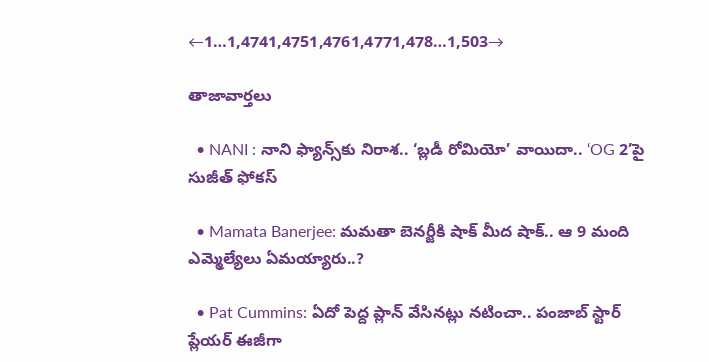←1…1,4741,4751,4761,4771,478…1,503→

తాజావార్తలు

  • NANI : నాని ఫ్యాన్స్‌కు నిరాశ.. ‘బ్లడీ రోమియో’ వాయిదా.. ‘OG 2’పై సుజీత్ ఫోకస్

  • Mamata Banerjee: మమతా బెనర్జీకి షాక్ మీద షాక్.. ఆ 9 మంది ఎమ్మెల్యేలు ఏమయ్యారు..?

  • Pat Cummins: ఏదో పెద్ద ప్లాన్ వేసినట్లు నటించా.. పంజాబ్ స్టార్ ప్లేయర్ ఈజీగా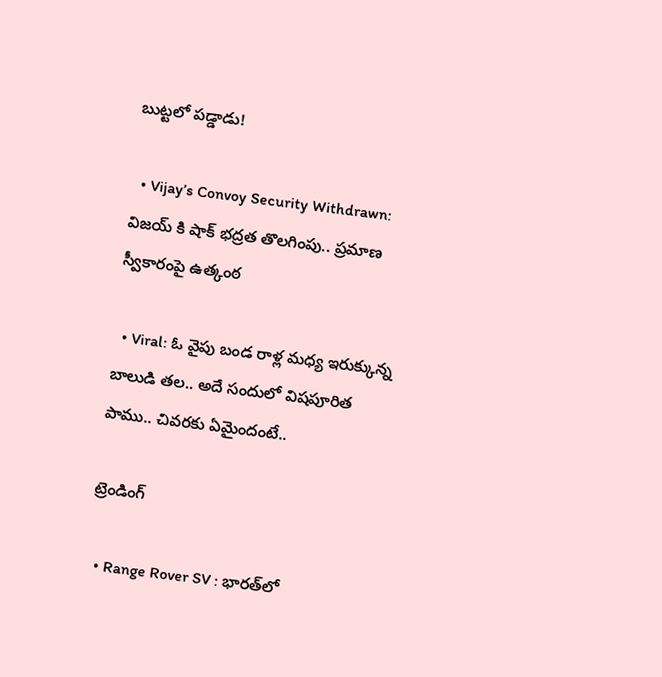బుట్టలో పడ్డాడు!

  • Vijay’s Convoy Security Withdrawn: విజయ్ కి షాక్ భద్రత తొలగింపు.. ప్రమాణ స్వీకారంపై ఉత్కంఠ

  • Viral: ఓ వైపు బండ రాళ్ల మధ్య ఇరుక్కున్న బాలుడి తల.. అదే సందులో విషపూరిత పాము.. చివరకు ఏమైందంటే..

ట్రెండింగ్‌

  • Range Rover SV : భారత్‌లో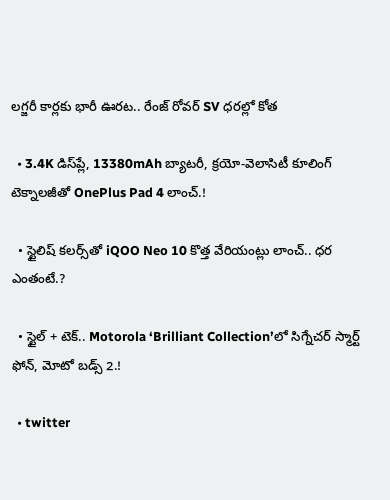లగ్జరీ కార్లకు భారీ ఊరట.. రేంజ్ రోవర్ SV ధరల్లో కోత

  • 3.4K డిస్‌ప్లే, 13380mAh బ్యాటరీ, క్రయో-వెలాసిటీ కూలింగ్ టెక్నాలజీతో OnePlus Pad 4 లాంచ్.!

  • స్టైలిష్ కలర్స్‌తో iQOO Neo 10 కొత్త వేరియంట్లు లాంచ్.. ధర ఎంతంటే.?

  • స్టైల్ + టెక్.. Motorola ‘Brilliant Collection’లో సిగ్నేచర్ స్మార్ట్ ఫోన్, మోటో బడ్స్ 2.!

  • twitter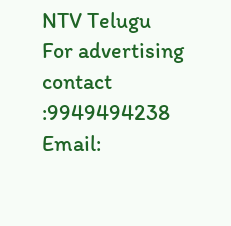NTV Telugu
For advertising contact :9949494238
Email: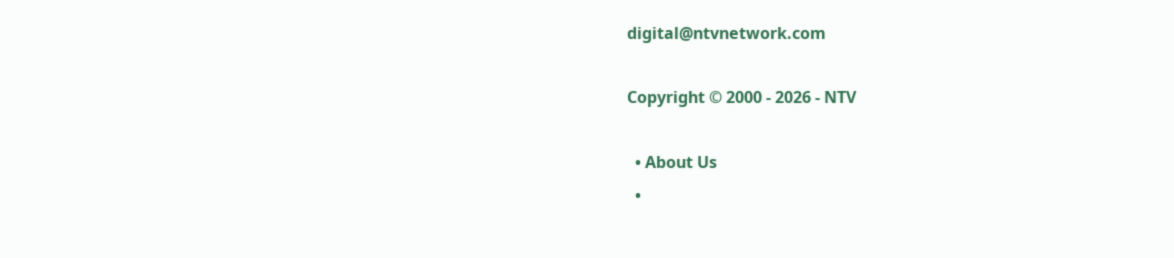digital@ntvnetwork.com

Copyright © 2000 - 2026 - NTV

  • About Us
  •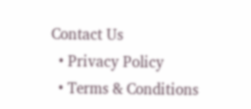Contact Us
  • Privacy Policy
  • Terms & Conditions